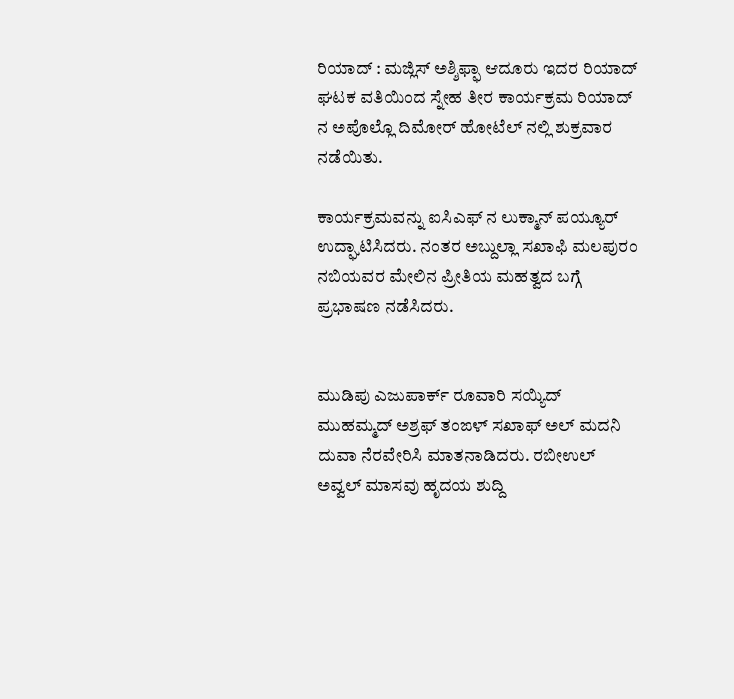ರಿಯಾದ್ : ಮಜ್ಲಿಸ್ ಅಶ್ಶಿಫ್ಫಾ ಆದೂರು ಇದರ ರಿಯಾದ್ ಘಟಕ ವತಿಯಿಂದ ಸ್ನೇಹ ತೀರ ಕಾರ್ಯಕ್ರಮ ರಿಯಾದ್ ನ ಅಪೊಲ್ಲೊ ದಿಮೋರ್ ಹೋಟೆಲ್ ನಲ್ಲಿ ಶುಕ್ರವಾರ
ನಡೆಯಿತು.

ಕಾರ್ಯಕ್ರಮವನ್ನು ಐಸಿಎಫ್ ನ ಲುಕ್ಮಾನ್ ಪಯ್ಯೂರ್ ಉದ್ಘಾಟಿಸಿದರು. ನಂತರ ಅಬ್ದುಲ್ಲಾ ಸಖಾಫಿ ಮಲಪುರಂ ನಬಿಯವರ ಮೇಲಿನ ಪ್ರೀತಿಯ ಮಹತ್ವದ ಬಗ್ಗೆ ಪ್ರಭಾಷಣ ನಡೆಸಿದರು.


ಮುಡಿಪು ಎಜುಪಾರ್ಕ್ ರೂವಾರಿ ಸಯ್ಯಿದ್ ಮುಹಮ್ಮದ್ ಅಶ್ರಫ್ ತಂಙಳ್ ಸಖಾಫ್ ಅಲ್ ಮದನಿ ದುವಾ ನೆರವೇರಿಸಿ ಮಾತನಾಡಿದರು. ರಬೀಉಲ್ ಅವ್ವಲ್ ಮಾಸವು ಹೃದಯ ಶುದ್ದಿ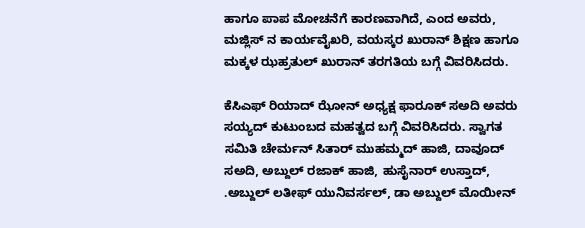ಹಾಗೂ ಪಾಪ ಮೋಚನೆಗೆ ಕಾರಣವಾಗಿದೆ, ಎಂದ ಅವರು, ಮಜ್ಲಿಸ್ ನ ಕಾರ್ಯವೈಖರಿ, ವಯಸ್ಕರ ಖುರಾನ್ ಶಿಕ್ಷಣ ಹಾಗೂ ಮಕ್ಕಳ ಝಹ್ರತುಲ್ ಖುರಾನ್ ತರಗತಿಯ ಬಗ್ಗೆ ವಿವರಿಸಿದರು.

ಕೆಸಿಎಫ್ ರಿಯಾದ್ ಝೋನ್ ಅಧ್ಯಕ್ಷ ಫಾರೂಕ್ ಸಅದಿ ಅವರು ಸಯ್ಯದ್ ಕುಟುಂಬದ ಮಹತ್ವದ ಬಗ್ಗೆ ವಿವರಿಸಿದರು. ಸ್ವಾಗತ ಸಮಿತಿ ಚೇರ್ಮನ್ ಸಿತಾರ್ ಮುಹಮ್ಮದ್ ಹಾಜಿ, ದಾವೂದ್ ಸಅದಿ, ಅಬ್ದುಲ್ ರಜಾಕ್ ಹಾಜಿ, ಹುಸೈನಾರ್ ಉಸ್ತಾದ್, .ಅಬ್ದುಲ್ ಲತೀಫ್ ಯುನಿವರ್ಸಲ್, ಡಾ ಅಬ್ದುಲ್ ಮೊಯೀನ್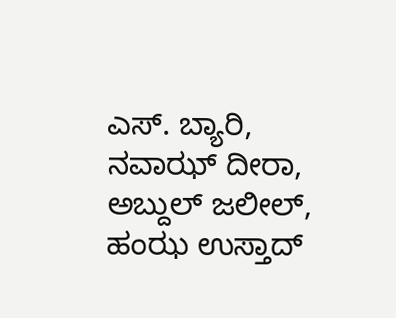ಎಸ್. ಬ್ಯಾರಿ, ನವಾಝ್ ದೀರಾ, ಅಬ್ದುಲ್ ಜಲೀಲ್, ಹಂಝ ಉಸ್ತಾದ್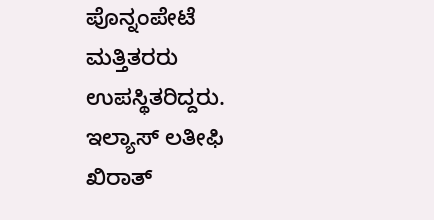ಪೊನ್ನಂಪೇಟೆ ಮತ್ತಿತರರು ಉಪಸ್ಥಿತರಿದ್ದರು. ಇಲ್ಯಾಸ್ ಲತೀಫಿ ಖಿರಾತ್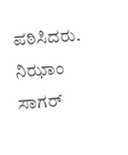ಪಠಿಸಿದರು.
ನಿಝಾಂ ಸಾಗರ್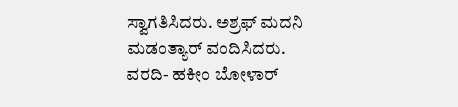ಸ್ವಾಗತಿಸಿದರು. ಅಶ್ರಫ್ ಮದನಿ ಮಡಂತ್ಯಾರ್ ವಂದಿಸಿದರು.
ವರದಿ- ಹಕೀಂ ಬೋಳಾರ್